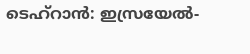ടെഹ്റാൻ: ഇസ്രയേൽ-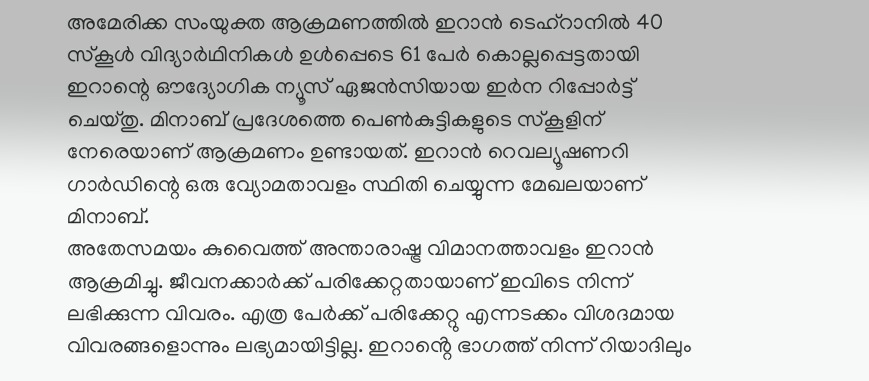അമേരിക്ക സംയുക്ത ആക്രമണത്തിൽ ഇറാൻ ടെഹ്റാനിൽ 40 സ്കൂൾ വിദ്യാർഥിനികൾ ഉൾപ്പെടെ 61 പേർ കൊല്ലപ്പെട്ടതായി ഇറാന്റെ ഔദ്യോഗിക ന്യൂസ് ഏജൻസിയായ ഇർന റിപ്പോർട്ട് ചെയ്തു. മിനാബ് പ്രദേശത്തെ പെൺകുട്ടികളുടെ സ്കൂളിന് നേരെയാണ് ആക്രമണം ഉണ്ടായത്. ഇറാൻ റെവല്യൂഷണറി ഗാർഡിന്റെ ഒരു വ്യോമതാവളം സ്ഥിതി ചെയ്യുന്ന മേഖലയാണ് മിനാബ്.
അതേസമയം കുവൈത്ത് അന്താരാഷ്ട്ര വിമാനത്താവളം ഇറാൻ ആക്രമിച്ചു. ജീവനക്കാർക്ക് പരിക്കേറ്റതായാണ് ഇവിടെ നിന്ന് ലഭിക്കുന്ന വിവരം. എത്ര പേർക്ക് പരിക്കേറ്റു എന്നടക്കം വിശദമായ വിവരങ്ങളൊന്നും ലഭ്യമായിട്ടില്ല. ഇറാൻ്റെ ഭാഗത്ത് നിന്ന് റിയാദിലും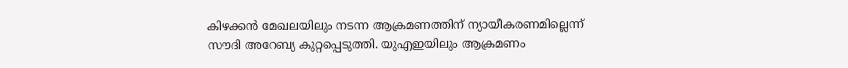കിഴക്കൻ മേഖലയിലും നടന്ന ആക്രമണത്തിന് ന്യായീകരണമില്ലെന്ന് സൗദി അറേബ്യ കുറ്റപ്പെടുത്തി. യുഎഇയിലും ആക്രമണം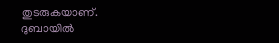തുടരുകയാണ്. ദുബായിൽ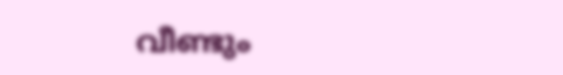വീണ്ടും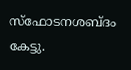സ്ഫോടനശബ്ദം കേട്ടു.